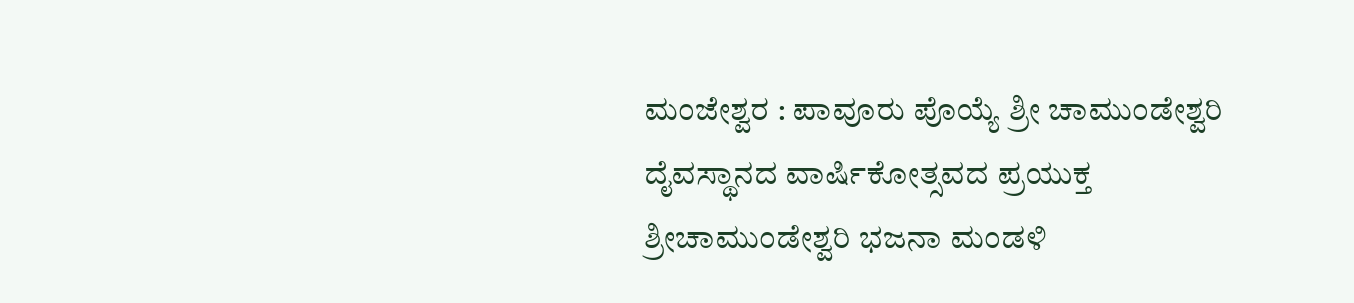ಮಂಜೇಶ್ವರ : ಪಾವೂರು ಪೊಯ್ಯೆ ಶ್ರೀ ಚಾಮುಂಡೇಶ್ವರಿ ದೈವಸ್ಥಾನದ ವಾರ್ಷಿಕೋತ್ಸವದ ಪ್ರಯುಕ್ತ ಶ್ರೀಚಾಮುಂಡೇಶ್ವರಿ ಭಜನಾ ಮಂಡಳಿ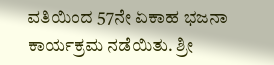ವತಿಯಿಂದ 57ನೇ ಏಕಾಹ ಭಜನಾ ಕಾರ್ಯಕ್ರಮ ನಡೆಯಿತು. ಶ್ರೀ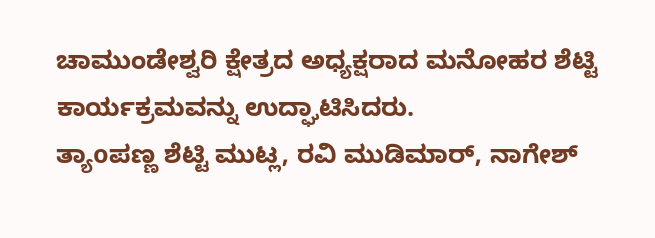ಚಾಮುಂಡೇಶ್ವರಿ ಕ್ಷೇತ್ರದ ಅಧ್ಯಕ್ಷರಾದ ಮನೋಹರ ಶೆಟ್ಟಿ ಕಾರ್ಯಕ್ರಮವನ್ನು ಉದ್ಘಾಟಿಸಿದರು.
ತ್ಯಾoಪಣ್ಣ ಶೆಟ್ಟಿ ಮುಟ್ಲ, ರವಿ ಮುಡಿಮಾರ್, ನಾಗೇಶ್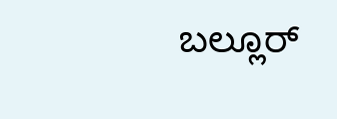ಬಲ್ಲೂರ್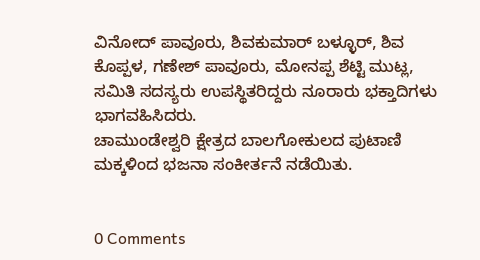ವಿನೋದ್ ಪಾವೂರು, ಶಿವಕುಮಾರ್ ಬಳ್ಳೂರ್, ಶಿವ ಕೊಪ್ಪಳ, ಗಣೇಶ್ ಪಾವೂರು, ಮೋನಪ್ಪ ಶೆಟ್ಟಿ ಮುಟ್ಲ, ಸಮಿತಿ ಸದಸ್ಯರು ಉಪಸ್ಥಿತರಿದ್ದರು ನೂರಾರು ಭಕ್ತಾದಿಗಳು ಭಾಗವಹಿಸಿದರು.
ಚಾಮುಂಡೇಶ್ವರಿ ಕ್ಷೇತ್ರದ ಬಾಲಗೋಕುಲದ ಪುಟಾಣಿ ಮಕ್ಕಳಿಂದ ಭಜನಾ ಸಂಕೀರ್ತನೆ ನಡೆಯಿತು.


0 Comments